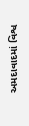અમદાવાદમાં વિશ્વ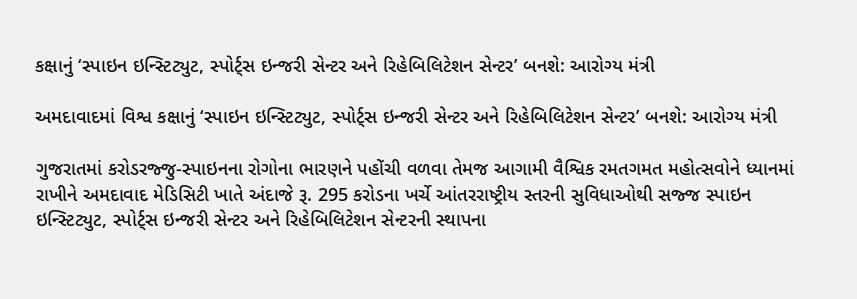કક્ષાનું ‘સ્પાઇન ઇન્સ્ટિટ્યુટ, સ્પોર્ટ્સ ઇન્જરી સેન્ટર અને રિહેબિલિટેશન સેન્ટર’ બનશે: આરોગ્ય મંત્રી

અમદાવાદમાં વિશ્વ કક્ષાનું ‘સ્પાઇન ઇન્સ્ટિટ્યુટ, સ્પોર્ટ્સ ઇન્જરી સેન્ટર અને રિહેબિલિટેશન સેન્ટર’ બનશે: આરોગ્ય મંત્રી

ગુજરાતમાં કરોડરજ્જુ-સ્પાઇનના રોગોના ભારણને પહોંચી વળવા તેમજ આગામી વૈશ્વિક રમતગમત મહોત્સવોને ધ્યાનમાં રાખીને અમદાવાદ મેડિસિટી ખાતે અંદાજે રૂ. 295 કરોડના ખર્ચે આંતરરાષ્ટ્રીય સ્તરની સુવિધાઓથી સજ્જ સ્પાઇન ઇન્સ્ટિટ્યુટ, સ્પોર્ટ્સ ઇન્જરી સેન્ટર અને રિહેબિલિટેશન સેન્ટરની સ્થાપના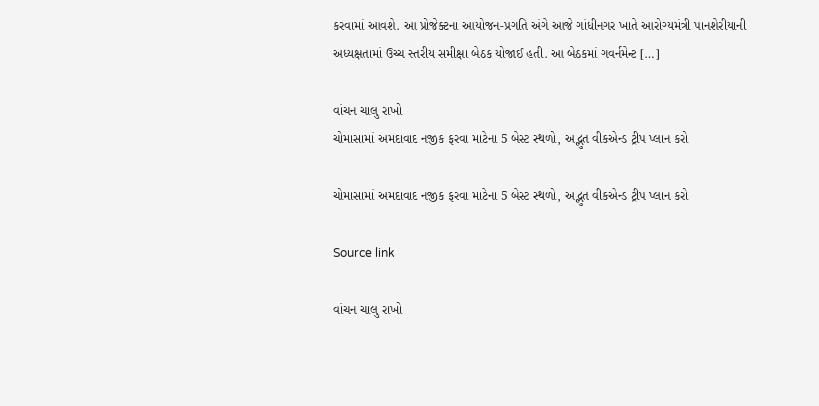કરવામાં આવશે. આ પ્રોજેક્ટના આયોજન-પ્રગતિ અંગે આજે ગાંધીનગર ખાતે આરોગ્યમંત્રી પાનશેરીયાની  અધ્યક્ષતામાં ઉચ્ચ સ્તરીય સમીક્ષા બેઠક યોજાઈ હતી. આ બેઠકમાં ગવર્નમેન્ટ […]

વાંચન ચાલુ રાખો
ચોમાસામાં અમદાવાદ નજીક ફરવા માટેના 5 બેસ્ટ સ્થળો, અદ્ભુત વીકએન્ડ ટ્રીપ પ્લાન કરો

ચોમાસામાં અમદાવાદ નજીક ફરવા માટેના 5 બેસ્ટ સ્થળો, અદ્ભુત વીકએન્ડ ટ્રીપ પ્લાન કરો

Source link

વાંચન ચાલુ રાખો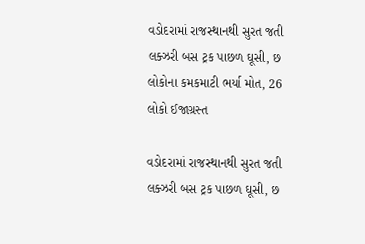વડોદરામાં રાજસ્થાનથી સુરત જતી લક્ઝરી બસ ટ્રક પાછળ ઘૂસી, છ લોકોના કમકમાટી ભર્યા મોત, 26 લોકો ઈજાગ્રસ્ત

વડોદરામાં રાજસ્થાનથી સુરત જતી લક્ઝરી બસ ટ્રક પાછળ ઘૂસી, છ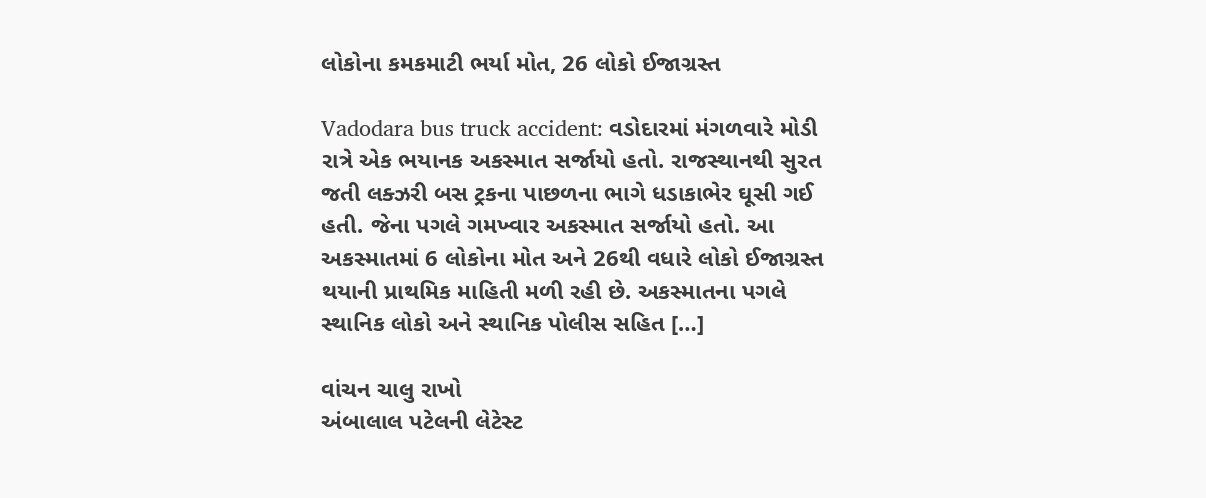લોકોના કમકમાટી ભર્યા મોત, 26 લોકો ઈજાગ્રસ્ત

Vadodara bus truck accident: વડોદારમાં મંગળવારે મોડી રાત્રે એક ભયાનક અકસ્માત સર્જાયો હતો. રાજસ્થાનથી સુરત જતી લક્ઝરી બસ ટ્રકના પાછળના ભાગે ધડાકાભેર ઘૂસી ગઈ હતી. જેના પગલે ગમખ્વાર અકસ્માત સર્જાયો હતો. આ અકસ્માતમાં 6 લોકોના મોત અને 26થી વધારે લોકો ઈજાગ્રસ્ત થયાની પ્રાથમિક માહિતી મળી રહી છે. અકસ્માતના પગલે સ્થાનિક લોકો અને સ્થાનિક પોલીસ સહિત […]

વાંચન ચાલુ રાખો
અંબાલાલ પટેલની લેટેસ્ટ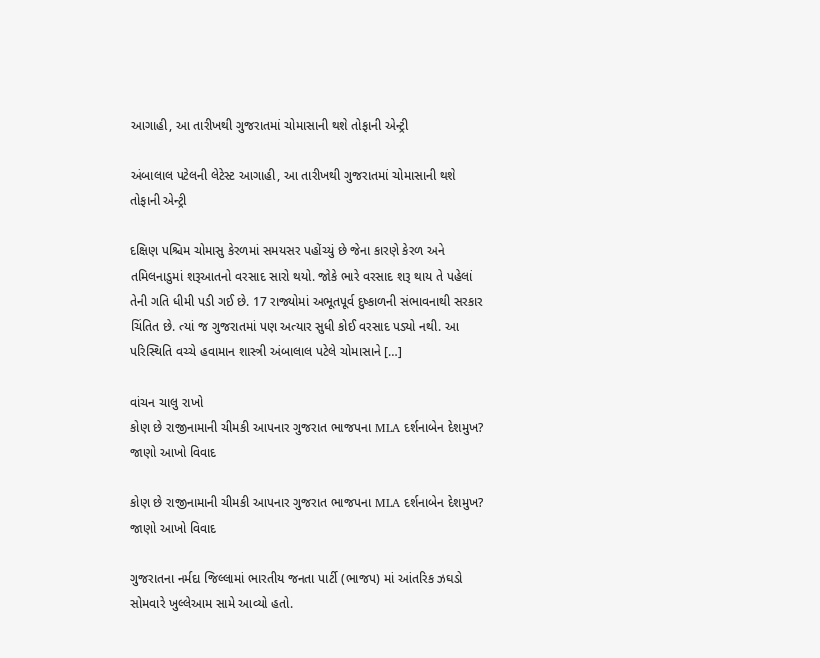આગાહી, આ તારીખથી ગુજરાતમાં ચોમાસાની થશે તોફાની એન્ટ્રી

અંબાલાલ પટેલની લેટેસ્ટ આગાહી, આ તારીખથી ગુજરાતમાં ચોમાસાની થશે તોફાની એન્ટ્રી

દક્ષિણ પશ્ચિમ ચોમાસુ કેરળમાં સમયસર પહોંચ્યું છે જેના કારણે કેરળ અને તમિલનાડુમાં શરૂઆતનો વરસાદ સારો થયો. જોકે ભારે વરસાદ શરૂ થાય તે પહેલાં તેની ગતિ ધીમી પડી ગઈ છે. 17 રાજ્યોમાં અભૂતપૂર્વ દુષ્કાળની સંભાવનાથી સરકાર ચિંતિત છે. ત્યાં જ ગુજરાતમાં પણ અત્યાર સુધી કોઈ વરસાદ પડ્યો નથી. આ પરિસ્થિતિ વચ્ચે હવામાન શાસ્ત્રી અંબાલાલ પટેલે ચોમાસાને […]

વાંચન ચાલુ રાખો
કોણ છે રાજીનામાની ચીમકી આપનાર ગુજરાત ભાજપના MLA દર્શનાબેન દેશમુખ? જાણો આખો વિવાદ

કોણ છે રાજીનામાની ચીમકી આપનાર ગુજરાત ભાજપના MLA દર્શનાબેન દેશમુખ? જાણો આખો વિવાદ

ગુજરાતના નર્મદા જિલ્લામાં ભારતીય જનતા પાર્ટી (ભાજપ) માં આંતરિક ઝઘડો સોમવારે ખુલ્લેઆમ સામે આવ્યો હતો.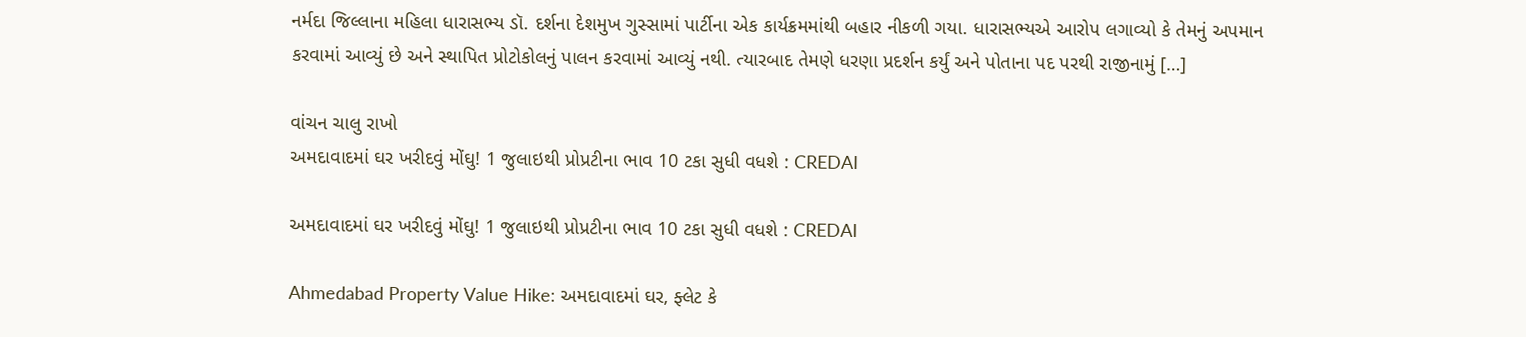નર્મદા જિલ્લાના મહિલા ધારાસભ્ય ડૉ. દર્શના દેશમુખ ગુસ્સામાં પાર્ટીના એક કાર્યક્રમમાંથી બહાર નીકળી ગયા. ધારાસભ્યએ આરોપ લગાવ્યો કે તેમનું અપમાન કરવામાં આવ્યું છે અને સ્થાપિત પ્રોટોકોલનું પાલન કરવામાં આવ્યું નથી. ત્યારબાદ તેમણે ધરણા પ્રદર્શન કર્યું અને પોતાના પદ પરથી રાજીનામું […]

વાંચન ચાલુ રાખો
અમદાવાદમાં ઘર ખરીદવું મોંઘુ! 1 જુલાઇથી પ્રોપ્રટીના ભાવ 10 ટકા સુધી વધશે : CREDAI

અમદાવાદમાં ઘર ખરીદવું મોંઘુ! 1 જુલાઇથી પ્રોપ્રટીના ભાવ 10 ટકા સુધી વધશે : CREDAI

Ahmedabad Property Value Hike: અમદાવાદમાં ઘર, ફ્લેટ કે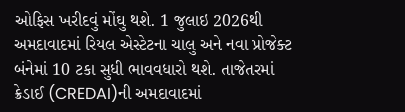ઓફિસ ખરીદવું મોંઘુ થશે. 1 જુલાઇ 2026થી અમદાવાદમાં રિયલ એસ્ટેટના ચાલુ અને નવા પ્રોજેક્ટ બંનેમાં 10 ટકા સુધી ભાવવધારો થશે. તાજેતરમાં ક્રેડાઈ (CREDAI)ની અમદાવાદમાં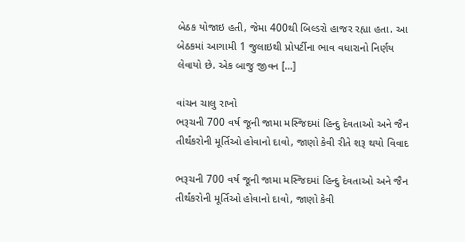બેઠક યોજાઇ હતી, જેમા 400થી બિલ્ડરો હાજર રહ્યા હતા. આ બેઠકમાં આગામી 1 જુલાઇથી પ્રોપર્ટીના ભાવ વધારાનો નિર્ણય લેવાયો છે. એક બાજુ જીવન […]

વાંચન ચાલુ રાખો
ભરૂચની 700 વર્ષ જૂની જામા મસ્જિદમાં હિન્દુ દેવતાઓ અને જૈન તીર્થંકરોની મૂર્તિઓ હોવાનો દાવો, જાણો કેવી રીતે શરૂ થયો વિવાદ

ભરૂચની 700 વર્ષ જૂની જામા મસ્જિદમાં હિન્દુ દેવતાઓ અને જૈન તીર્થંકરોની મૂર્તિઓ હોવાનો દાવો, જાણો કેવી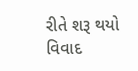રીતે શરૂ થયો વિવાદ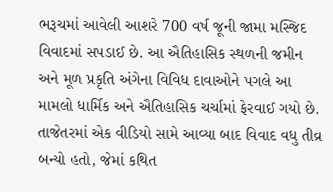ભરૂચમાં આવેલી આશરે 700 વર્ષ જૂની જામા મસ્જિદ વિવાદમાં સપડાઈ છે. આ ઐતિહાસિક સ્થળની જમીન અને મૂળ પ્રકૃતિ અંગેના વિવિધ દાવાઓને પગલે આ મામલો ધાર્મિક અને ઐતિહાસિક ચર્ચામાં ફેરવાઈ ગયો છે. તાજેતરમાં એક વીડિયો સામે આવ્યા બાદ વિવાદ વધુ તીવ્ર બન્યો હતો, જેમાં કથિત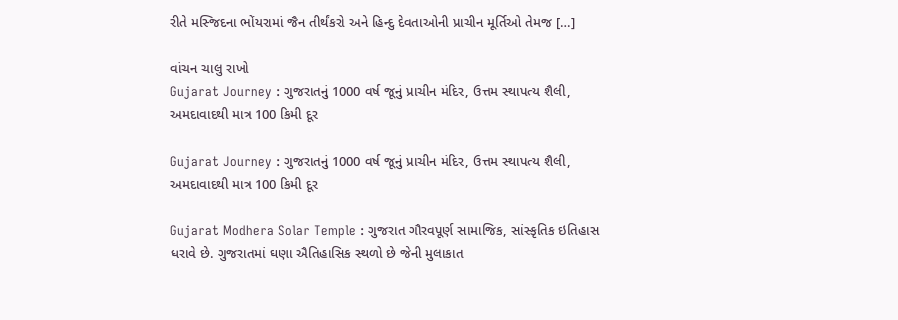રીતે મસ્જિદના ભોંયરામાં જૈન તીર્થંકરો અને હિન્દુ દેવતાઓની પ્રાચીન મૂર્તિઓ તેમજ […]

વાંચન ચાલુ રાખો
Gujarat Journey : ગુજરાતનું 1000 વર્ષ જૂનું પ્રાચીન મંદિર, ઉત્તમ સ્થાપત્ય શૈલી, અમદાવાદથી માત્ર 100 કિમી દૂર

Gujarat Journey : ગુજરાતનું 1000 વર્ષ જૂનું પ્રાચીન મંદિર, ઉત્તમ સ્થાપત્ય શૈલી, અમદાવાદથી માત્ર 100 કિમી દૂર

Gujarat Modhera Solar Temple : ગુજરાત ગૌરવપૂર્ણ સામાજિક, સાંસ્કૃતિક ઇતિહાસ ધરાવે છે. ગુજરાતમાં ઘણા ઐતિહાસિક સ્થળો છે જેની મુલાકાત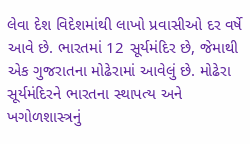લેવા દેશ વિદેશમાંથી લાખો પ્રવાસીઓ દર વર્ષે આવે છે. ભારતમાં 12 સૂર્યમંદિર છે, જેમાથી એક ગુજરાતના મોઢેરામાં આવેલું છે. મોઢેરા સૂર્યમંદિરને ભારતના સ્થાપત્ય અને ખગોળશાસ્ત્રનું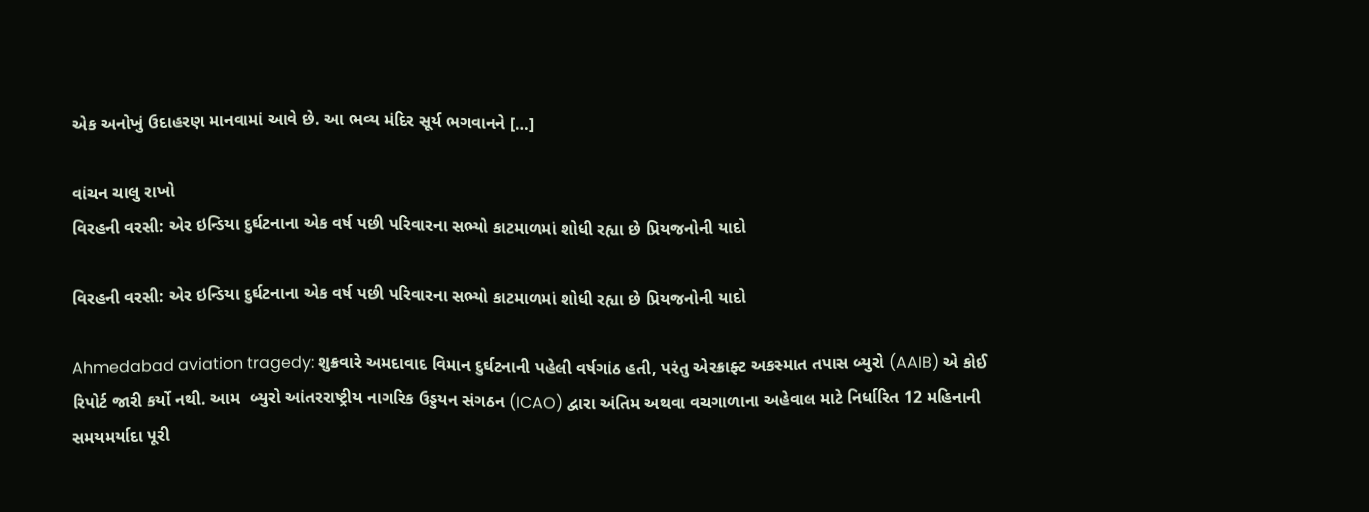એક અનોખું ઉદાહરણ માનવામાં આવે છે. આ ભવ્ય મંદિર સૂર્ય ભગવાનને […]

વાંચન ચાલુ રાખો
વિરહની વરસી: એર ઇન્ડિયા દુર્ઘટનાના એક વર્ષ પછી પરિવારના સભ્યો કાટમાળમાં શોધી રહ્યા છે પ્રિયજનોની યાદો

વિરહની વરસી: એર ઇન્ડિયા દુર્ઘટનાના એક વર્ષ પછી પરિવારના સભ્યો કાટમાળમાં શોધી રહ્યા છે પ્રિયજનોની યાદો

Ahmedabad aviation tragedy: શુક્રવારે અમદાવાદ વિમાન દુર્ઘટનાની પહેલી વર્ષગાંઠ હતી, પરંતુ એરક્રાફ્ટ અકસ્માત તપાસ બ્યુરો (AAIB) એ કોઈ રિપોર્ટ જારી કર્યો નથી. આમ  બ્યુરો આંતરરાષ્ટ્રીય નાગરિક ઉડ્ડયન સંગઠન (ICAO) દ્વારા અંતિમ અથવા વચગાળાના અહેવાલ માટે નિર્ધારિત 12 મહિનાની સમયમર્યાદા પૂરી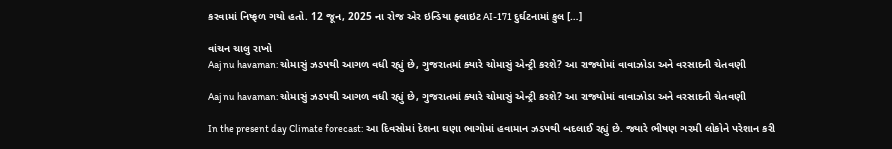કરવામાં નિષ્ફળ ગયો હતો. 12 જૂન, 2025 ના રોજ એર ઇન્ડિયા ફ્લાઇટ AI-171 દુર્ઘટનામાં કુલ […]

વાંચન ચાલુ રાખો
Aaj nu havaman: ચોમાસું ઝડપથી આગળ વધી રહ્યું છે, ગુજરાતમાં ક્યારે ચોમાસું એન્ટ્રી કરશે? આ રાજ્યોમાં વાવાઝોડા અને વરસાદની ચેતવણી

Aaj nu havaman: ચોમાસું ઝડપથી આગળ વધી રહ્યું છે, ગુજરાતમાં ક્યારે ચોમાસું એન્ટ્રી કરશે? આ રાજ્યોમાં વાવાઝોડા અને વરસાદની ચેતવણી

In the present day Climate forecast: આ દિવસોમાં દેશના ઘણા ભાગોમાં હવામાન ઝડપથી બદલાઈ રહ્યું છે. જ્યારે ભીષણ ગરમી લોકોને પરેશાન કરી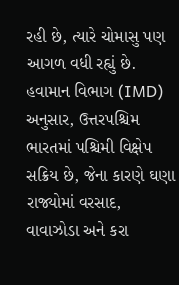રહી છે, ત્યારે ચોમાસુ પણ આગળ વધી રહ્યું છે. હવામાન વિભાગ (IMD) અનુસાર, ઉત્તરપશ્ચિમ ભારતમાં પશ્ચિમી વિક્ષેપ સક્રિય છે, જેના કારણે ઘણા રાજ્યોમાં વરસાદ, વાવાઝોડા અને કરા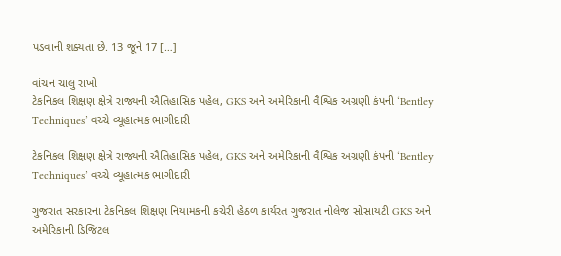પડવાની શક્યતા છે. 13 જૂને 17 […]

વાંચન ચાલુ રાખો
ટેકનિકલ શિક્ષણ ક્ષેત્રે રાજ્યની ઐતિહાસિક પહેલ, GKS અને અમેરિકાની વૈશ્વિક અગ્રણી કંપની ‘Bentley Techniques’ વચ્ચે વ્યૂહાત્મક ભાગીદારી

ટેકનિકલ શિક્ષણ ક્ષેત્રે રાજ્યની ઐતિહાસિક પહેલ, GKS અને અમેરિકાની વૈશ્વિક અગ્રણી કંપની ‘Bentley Techniques’ વચ્ચે વ્યૂહાત્મક ભાગીદારી

ગુજરાત સરકારના ટેકનિકલ શિક્ષણ નિયામકની કચેરી હેઠળ કાર્યરત ગુજરાત નોલેજ સોસાયટી GKS અને અમેરિકાની ડિજિટલ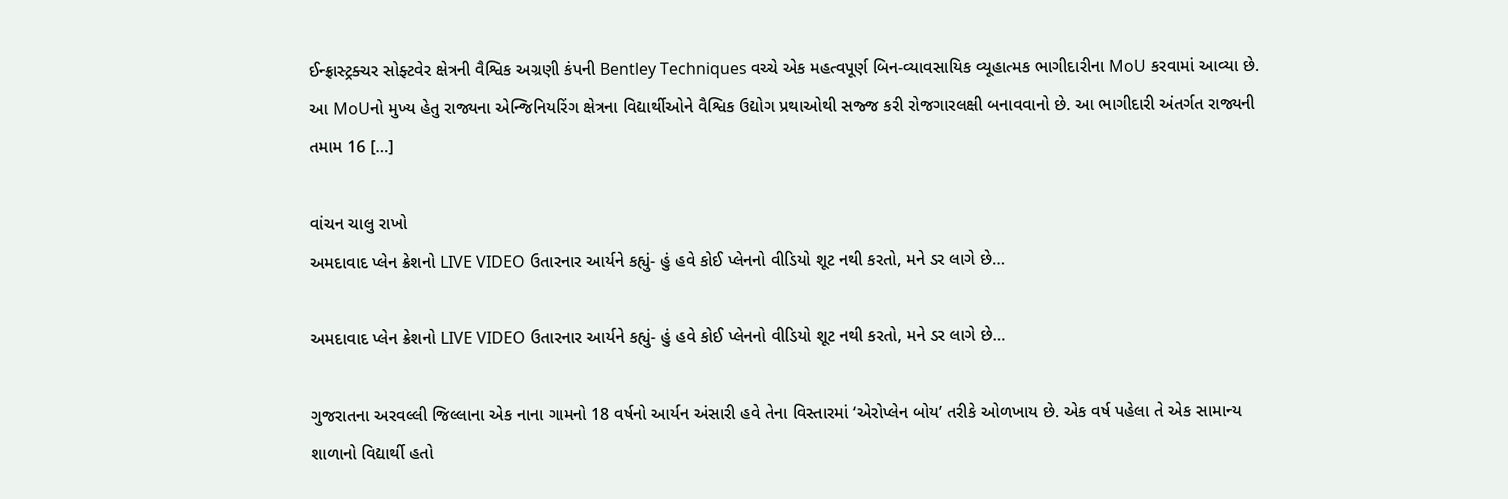ઈન્ફ્રાસ્ટ્રક્ચર સોફ્ટવેર ક્ષેત્રની વૈશ્વિક અગ્રણી કંપની Bentley Techniques વચ્ચે એક મહત્વપૂર્ણ બિન-વ્યાવસાયિક વ્યૂહાત્મક ભાગીદારીના MoU કરવામાં આવ્યા છે. આ MoUનો મુખ્ય હેતુ રાજ્યના એન્જિનિયરિંગ ક્ષેત્રના વિદ્યાર્થીઓને વૈશ્વિક ઉદ્યોગ પ્રથાઓથી સજ્જ કરી રોજગારલક્ષી બનાવવાનો છે. આ ભાગીદારી અંતર્ગત રાજ્યની તમામ 16 […]

વાંચન ચાલુ રાખો
અમદાવાદ પ્લેન ક્રેશનો LIVE VIDEO ઉતારનાર આર્યને કહ્યું- હું હવે કોઈ પ્લેનનો વીડિયો શૂટ નથી કરતો, મને ડર લાગે છે…

અમદાવાદ પ્લેન ક્રેશનો LIVE VIDEO ઉતારનાર આર્યને કહ્યું- હું હવે કોઈ પ્લેનનો વીડિયો શૂટ નથી કરતો, મને ડર લાગે છે…

ગુજરાતના અરવલ્લી જિલ્લાના એક નાના ગામનો 18 વર્ષનો આર્યન અંસારી હવે તેના વિસ્તારમાં ‘એરોપ્લેન બોય’ તરીકે ઓળખાય છે. એક વર્ષ પહેલા તે એક સામાન્ય શાળાનો વિદ્યાર્થી હતો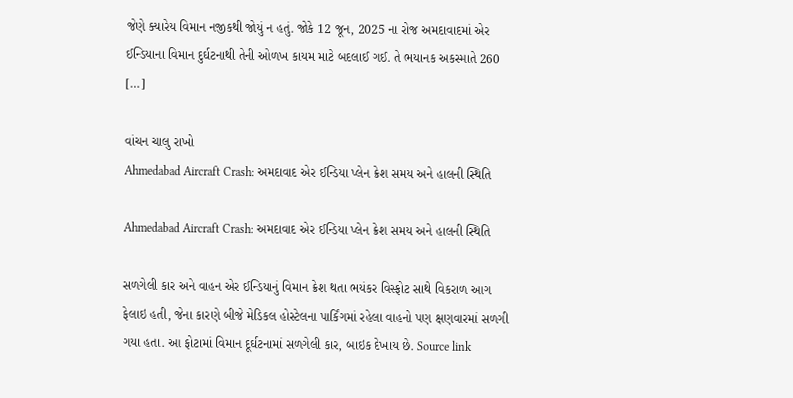જેણે ક્યારેય વિમાન નજીકથી જોયું ન હતું. જોકે 12 જૂન, 2025 ના રોજ અમદાવાદમાં એર ઈન્ડિયાના વિમાન દુર્ઘટનાથી તેની ઓળખ કાયમ માટે બદલાઈ ગઈ. તે ભયાનક અકસ્માતે 260 […]

વાંચન ચાલુ રાખો
Ahmedabad Aircraft Crash: અમદાવાદ એર ઈન્ડિયા પ્લેન ક્રેશ સમય અને હાલની સ્થિતિ

Ahmedabad Aircraft Crash: અમદાવાદ એર ઈન્ડિયા પ્લેન ક્રેશ સમય અને હાલની સ્થિતિ

સળગેલી કાર અને વાહન એર ઈન્ડિયાનું વિમાન ક્રેશ થતા ભયંકર વિસ્ફોટ સાથે વિકરાળ આગ ફેલાઇ હતી, જેના કારણે બીજે મેડિકલ હોસ્ટેલના પાર્કિંગમાં રહેલા વાહનો પણ ક્ષણવારમાં સળગી ગયા હતા. આ ફોટામાં વિમાન દૂર્ઘટનામાં સળગેલી કાર, બાઇક દેખાય છે. Source link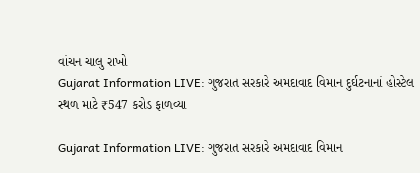વાંચન ચાલુ રાખો
Gujarat Information LIVE: ગુજરાત સરકારે અમદાવાદ વિમાન દુર્ઘટનાનાં હોસ્ટેલ સ્થળ માટે ₹547 કરોડ ફાળવ્યા

Gujarat Information LIVE: ગુજરાત સરકારે અમદાવાદ વિમાન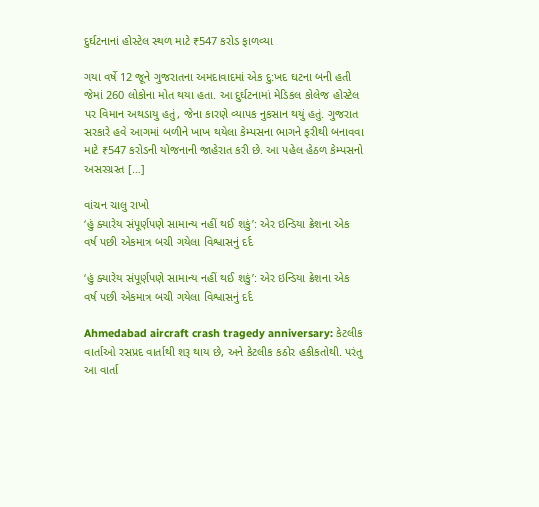દુર્ઘટનાનાં હોસ્ટેલ સ્થળ માટે ₹547 કરોડ ફાળવ્યા

ગયા વર્ષે 12 જૂને ગુજરાતના અમદાવાદમાં એક દુ:ખદ ઘટના બની હતી જેમાં 260 લોકોના મોત થયા હતા. આ દુર્ઘટનામાં મેડિકલ કોલેજ હોસ્ટેલ પર વિમાન અથડાયુ હતું, જેના કારણે વ્યાપક નુકસાન થયું હતું. ગુજરાત સરકારે હવે આગમાં બળીને ખાખ થયેલા કેમ્પસના ભાગને ફરીથી બનાવવા માટે ₹547 કરોડની યોજનાની જાહેરાત કરી છે. આ પહેલ હેઠળ કેમ્પસનો અસરગ્રસ્ત […]

વાંચન ચાલુ રાખો
‘હું ક્યારેય સંપૂર્ણપણે સામાન્ય નહીં થઈ શકું’: એર ઇન્ડિયા ક્રેશના એક વર્ષ પછી એકમાત્ર બચી ગયેલા વિશ્વાસનું દર્દ

‘હું ક્યારેય સંપૂર્ણપણે સામાન્ય નહીં થઈ શકું’: એર ઇન્ડિયા ક્રેશના એક વર્ષ પછી એકમાત્ર બચી ગયેલા વિશ્વાસનું દર્દ

Ahmedabad aircraft crash tragedy anniversary: કેટલીક વાર્તાઓ રસપ્રદ વાર્તાથી શરૂ થાય છે, અને કેટલીક કઠોર હકીકતોથી. પરંતુ આ વાર્તા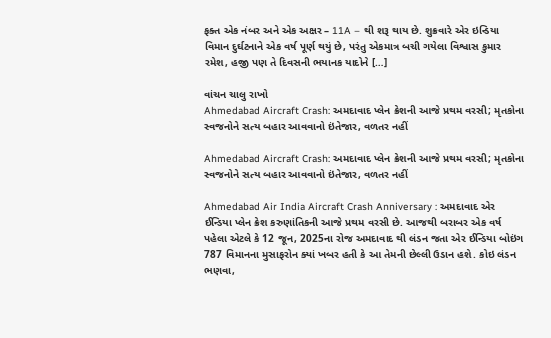ફક્ત એક નંબર અને એક અક્ષર – 11A – થી શરૂ થાય છે. શુક્રવારે એર ઇન્ડિયા વિમાન દુર્ઘટનાને એક વર્ષ પૂર્ણ થયું છે, પરંતુ એકમાત્ર બચી ગયેલા વિશ્વાસ કુમાર રમેશ, હજી પણ તે દિવસની ભયાનક યાદોને […]

વાંચન ચાલુ રાખો
Ahmedabad Aircraft Crash: અમદાવાદ પ્લેન ક્રેશની આજે પ્રથમ વરસી; મૃતકોના સ્વજનોને સત્ય બહાર આવવાનો ઇંતેજાર, વળતર નહીં

Ahmedabad Aircraft Crash: અમદાવાદ પ્લેન ક્રેશની આજે પ્રથમ વરસી; મૃતકોના સ્વજનોને સત્ય બહાર આવવાનો ઇંતેજાર, વળતર નહીં

Ahmedabad Air India Aircraft Crash Anniversary : અમદાવાદ એર ઈન્ડિયા પ્લેન ક્રેશ કરુણાંતિકની આજે પ્રથમ વરસી છે. આજથી બરાબર એક વર્ષ પહેલા એટલે કે 12 જૂન, 2025ના રોજ અમદાવાદ થી લંડન જતા એર ઈન્ડિયા બોઇંગ 787 વિમાનના મુસાફરોન ક્યાં ખબર હતી કે આ તેમની છેલ્લી ઉડાન હશે. કોઇ લંડન ભણવા,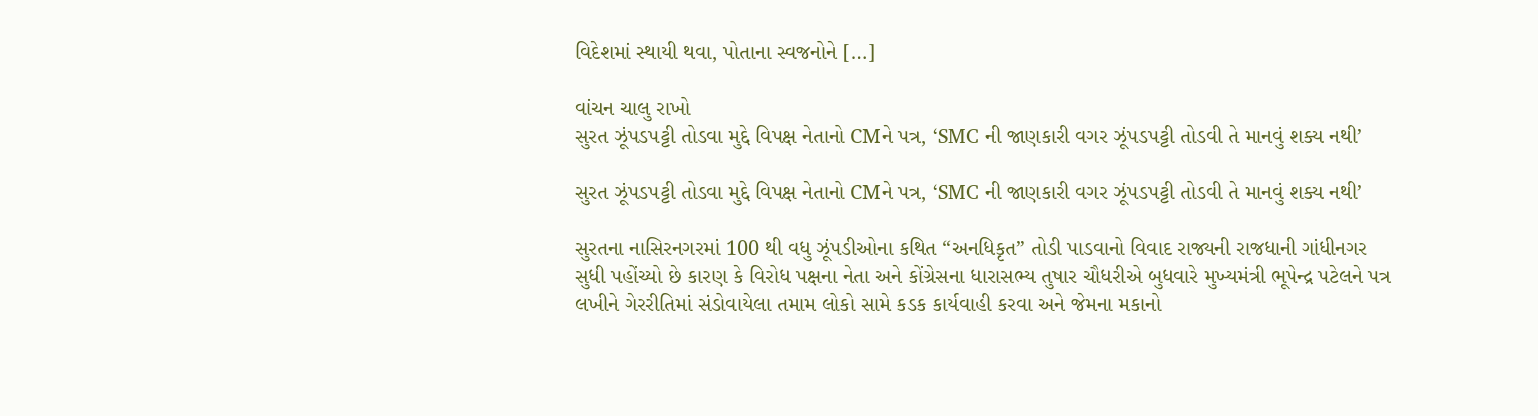વિદેશમાં સ્થાયી થવા, પોતાના સ્વજનોને […]

વાંચન ચાલુ રાખો
સુરત ઝૂંપડપટ્ટી તોડવા મુદ્દે વિપક્ષ નેતાનો CMને પત્ર, ‘SMC ની જાણકારી વગર ઝૂંપડપટ્ટી તોડવી તે માનવું શક્ય નથી’

સુરત ઝૂંપડપટ્ટી તોડવા મુદ્દે વિપક્ષ નેતાનો CMને પત્ર, ‘SMC ની જાણકારી વગર ઝૂંપડપટ્ટી તોડવી તે માનવું શક્ય નથી’

સુરતના નાસિરનગરમાં 100 થી વધુ ઝૂંપડીઓના કથિત “અનધિકૃત” તોડી પાડવાનો વિવાદ રાજ્યની રાજધાની ગાંધીનગર સુધી પહોંચ્યો છે કારણ કે વિરોધ પક્ષના નેતા અને કોંગ્રેસના ધારાસભ્ય તુષાર ચૌધરીએ બુધવારે મુખ્યમંત્રી ભૂપેન્દ્ર પટેલને પત્ર લખીને ગેરરીતિમાં સંડોવાયેલા તમામ લોકો સામે કડક કાર્યવાહી કરવા અને જેમના મકાનો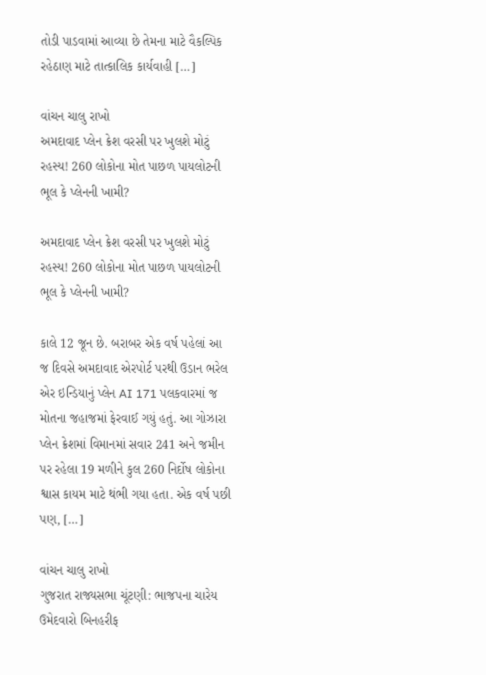તોડી પાડવામાં આવ્યા છે તેમના માટે વૈકલ્પિક રહેઠાણ માટે તાત્કાલિક કાર્યવાહી […]

વાંચન ચાલુ રાખો
અમદાવાદ પ્લેન ક્રેશ વરસી પર ખુલશે મોટું રહસ્ય! 260 લોકોના મોત પાછળ પાયલોટની ભૂલ કે પ્લેનની ખામી?

અમદાવાદ પ્લેન ક્રેશ વરસી પર ખુલશે મોટું રહસ્ય! 260 લોકોના મોત પાછળ પાયલોટની ભૂલ કે પ્લેનની ખામી?

કાલે 12 જૂન છે. બરાબર એક વર્ષ પહેલાં આ જ દિવસે અમદાવાદ એરપોર્ટ પરથી ઉડાન ભરેલ એર ઇન્ડિયાનું પ્લેન AI 171 પલકવારમાં જ મોતના જહાજમાં ફેરવાઈ ગયું હતું. આ ગોઝારા પ્લેન ક્રેશમાં વિમાનમાં સવાર 241 અને જમીન પર રહેલા 19 મળીને કુલ 260 નિર્દોષ લોકોના શ્વાસ કાયમ માટે થંભી ગયા હતા. એક વર્ષ પછી પણ, […]

વાંચન ચાલુ રાખો
ગુજરાત રાજ્યસભા ચૂંટણી: ભાજપના ચારેય ઉમેદવારો બિનહરીફ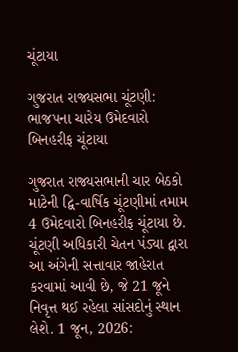ચૂંટાયા

ગુજરાત રાજ્યસભા ચૂંટણી: ભાજપના ચારેય ઉમેદવારો બિનહરીફ ચૂંટાયા

ગુજરાત રાજ્યસભાની ચાર બેઠકો માટેની દ્વિ-વાર્ષિક ચૂંટણીમાં તમામ 4 ઉમેદવારો બિનહરીફ ચૂંટાયા છે. ચૂંટણી અધિકારી ચેતન પંડ્યા દ્વારા આ અંગેની સત્તાવાર જાહેરાત કરવામાં આવી છે, જે 21 જૂને નિવૃત્ત થઈ રહેલા સાંસદોનું સ્થાન લેશે. 1 જૂન, 2026: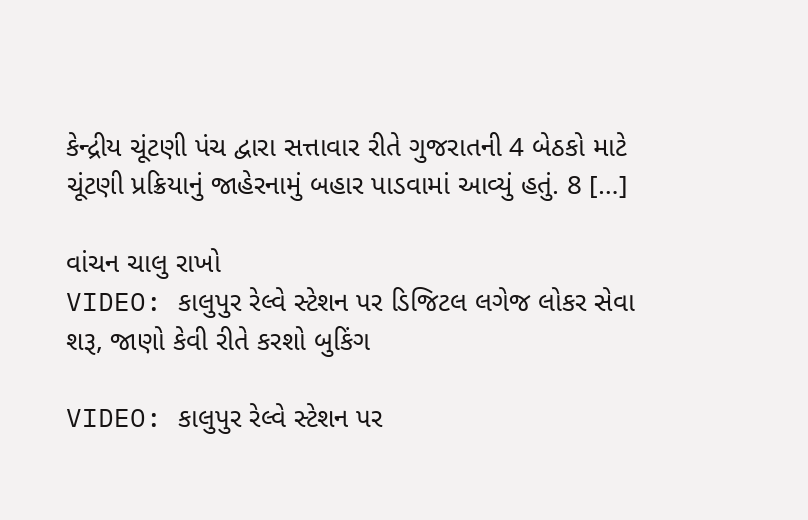કેન્દ્રીય ચૂંટણી પંચ દ્વારા સત્તાવાર રીતે ગુજરાતની 4 બેઠકો માટે ચૂંટણી પ્રક્રિયાનું જાહેરનામું બહાર પાડવામાં આવ્યું હતું. 8 […]

વાંચન ચાલુ રાખો
VIDEO: કાલુપુર રેલ્વે સ્ટેશન પર ડિજિટલ લગેજ લોકર સેવા શરૂ, જાણો કેવી રીતે કરશો બુકિંગ

VIDEO: કાલુપુર રેલ્વે સ્ટેશન પર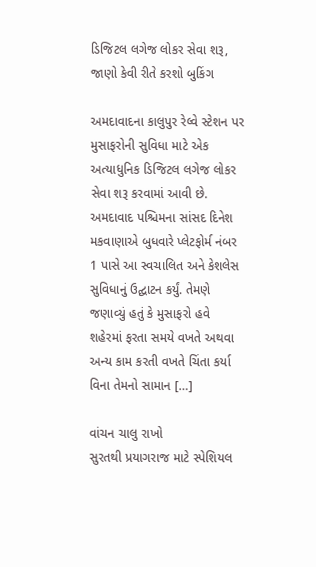ડિજિટલ લગેજ લોકર સેવા શરૂ, જાણો કેવી રીતે કરશો બુકિંગ

અમદાવાદના કાલુપુર રેલ્વે સ્ટેશન પર મુસાફરોની સુવિધા માટે એક અત્યાધુનિક ડિજિટલ લગેજ લોકર સેવા શરૂ કરવામાં આવી છે. અમદાવાદ પશ્ચિમના સાંસદ દિનેશ મકવાણાએ બુધવારે પ્લેટફોર્મ નંબર 1 પાસે આ સ્વચાલિત અને કેશલેસ સુવિધાનું ઉદ્ઘાટન કર્યું. તેમણે જણાવ્યું હતું કે મુસાફરો હવે શહેરમાં ફરતા સમયે વખતે અથવા અન્ય કામ કરતી વખતે ચિંતા કર્યા વિના તેમનો સામાન […]

વાંચન ચાલુ રાખો
સુરતથી પ્રયાગરાજ માટે સ્પેશિયલ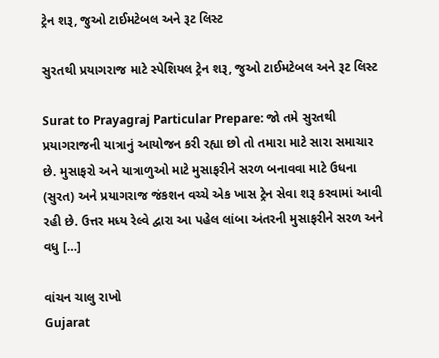ટ્રેન શરૂ, જુઓ ટાઈમટેબલ અને રૂટ લિસ્ટ

સુરતથી પ્રયાગરાજ માટે સ્પેશિયલ ટ્રેન શરૂ, જુઓ ટાઈમટેબલ અને રૂટ લિસ્ટ

Surat to Prayagraj Particular Prepare: જો તમે સુરતથી પ્રયાગરાજની યાત્રાનું આયોજન કરી રહ્યા છો તો તમારા માટે સારા સમાચાર છે. મુસાફરો અને યાત્રાળુઓ માટે મુસાફરીને સરળ બનાવવા માટે ઉધના (સુરત) અને પ્રયાગરાજ જંકશન વચ્ચે એક ખાસ ટ્રેન સેવા શરૂ કરવામાં આવી રહી છે. ઉત્તર મધ્ય રેલ્વે દ્વારા આ પહેલ લાંબા અંતરની મુસાફરીને સરળ અને વધુ […]

વાંચન ચાલુ રાખો
Gujarat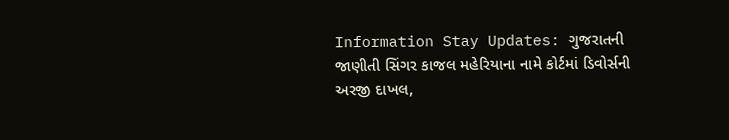Information Stay Updates: ગુજરાતની જાણીતી સિંગર કાજલ મહેરિયાના નામે કોર્ટમાં ડિવોર્સની અરજી દાખલ,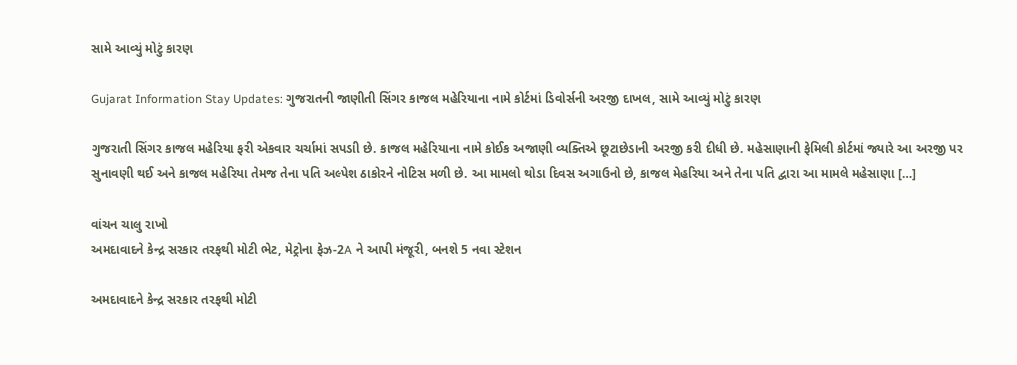સામે આવ્યું મોટું કારણ

Gujarat Information Stay Updates: ગુજરાતની જાણીતી સિંગર કાજલ મહેરિયાના નામે કોર્ટમાં ડિવોર્સની અરજી દાખલ, સામે આવ્યું મોટું કારણ

ગુજરાતી સિંગર કાજલ મહેરિયા ફરી એકવાર ચર્ચામાં સપડાી છે. કાજલ મહેરિયાના નામે કોઈક અજાણી વ્યક્તિએ છૂટાછેડાની અરજી કરી દીધી છે. મહેસાણાની ફેમિલી કોર્ટમાં જ્યારે આ અરજી પર સુનાવણી થઈ અને કાજલ મહેરિયા તેમજ તેના પતિ અલ્પેશ ઠાકોરને નોટિસ મળી છે. આ મામલો થોડા દિવસ અગાઉનો છે, કાજલ મેહરિયા અને તેના પતિ દ્વારા આ મામલે મહેસાણા […]

વાંચન ચાલુ રાખો
અમદાવાદને કેન્દ્ર સરકાર તરફથી મોટી ભેટ, મેટ્રોના ફેઝ-2A ને આપી મંજૂરી, બનશે 5 નવા સ્ટેશન

અમદાવાદને કેન્દ્ર સરકાર તરફથી મોટી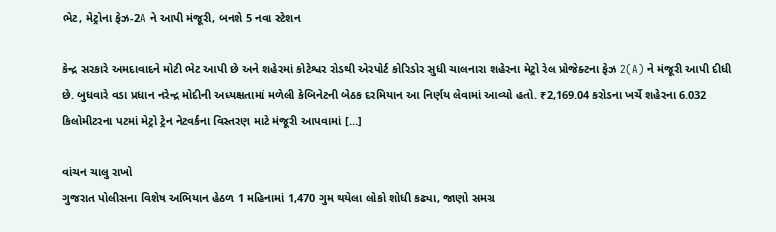ભેટ, મેટ્રોના ફેઝ-2A ને આપી મંજૂરી, બનશે 5 નવા સ્ટેશન

કેન્દ્ર સરકારે અમદાવાદને મોટી ભેટ આપી છે અને શહેરમાં કોટેશ્વર રોડથી એરપોર્ટ કોરિડોર સુધી ચાલનારા શહેરના મેટ્રો રેલ પ્રોજેક્ટના ફેઝ 2(A) ને મંજૂરી આપી દીધી છે. બુધવારે વડા પ્રધાન નરેન્દ્ર મોદીની અધ્યક્ષતામાં મળેલી કેબિનેટની બેઠક દરમિયાન આ નિર્ણય લેવામાં આવ્યો હતો. ₹2,169.04 કરોડના ખર્ચે શહેરના 6.032 કિલોમીટરના પટમાં મેટ્રો ટ્રેન નેટવર્કના વિસ્તરણ માટે મંજૂરી આપવામાં […]

વાંચન ચાલુ રાખો
ગુજરાત પોલીસના વિશેષ અભિયાન હેઠળ 1 મહિનામાં 1,470 ગુમ થયેલા લોકો શોધી કઢ્યા, જાણો સમગ્ર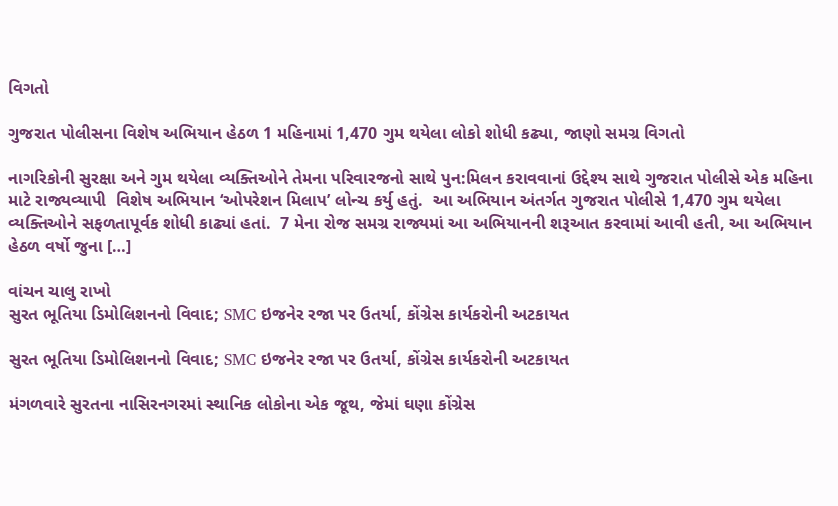વિગતો

ગુજરાત પોલીસના વિશેષ અભિયાન હેઠળ 1 મહિનામાં 1,470 ગુમ થયેલા લોકો શોધી કઢ્યા, જાણો સમગ્ર વિગતો

નાગરિકોની સુરક્ષા અને ગુમ થયેલા વ્યક્તિઓને તેમના પરિવારજનો સાથે પુન:મિલન કરાવવાનાં ઉદ્દેશ્ય સાથે ગુજરાત પોલીસે એક મહિના માટે રાજ્યવ્યાપી  વિશેષ અભિયાન ‘ઓપરેશન મિલાપ’ લોન્ચ કર્યુ હતું.  આ અભિયાન અંતર્ગત ગુજરાત પોલીસે 1,470 ગુમ થયેલા વ્યક્તિઓને સફળતાપૂર્વક શોધી કાઢ્યાં હતાં.  7 મેના રોજ સમગ્ર રાજ્યમાં આ અભિયાનની શરૂઆત કરવામાં આવી હતી, આ અભિયાન હેઠળ વર્ષો જુના […]

વાંચન ચાલુ રાખો
સુરત ભૂતિયા ડિમોલિશનનો વિવાદ; SMC ઇજનેર રજા પર ઉતર્યા, કોંગ્રેસ કાર્યકરોની અટકાયત

સુરત ભૂતિયા ડિમોલિશનનો વિવાદ; SMC ઇજનેર રજા પર ઉતર્યા, કોંગ્રેસ કાર્યકરોની અટકાયત

મંગળવારે સુરતના નાસિરનગરમાં સ્થાનિક લોકોના એક જૂથ, જેમાં ઘણા કોંગ્રેસ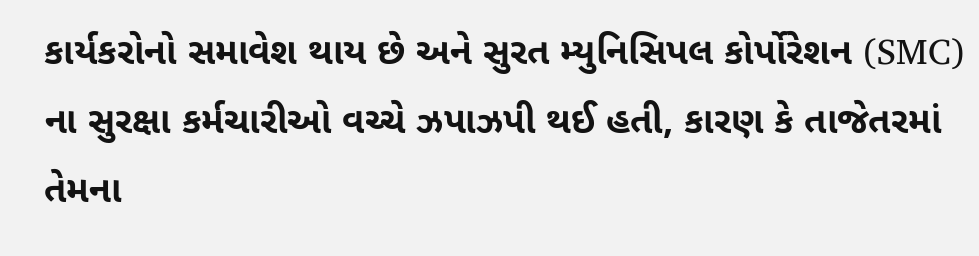કાર્યકરોનો સમાવેશ થાય છે અને સુરત મ્યુનિસિપલ કોર્પોરેશન (SMC) ના સુરક્ષા કર્મચારીઓ વચ્ચે ઝપાઝપી થઈ હતી, કારણ કે તાજેતરમાં તેમના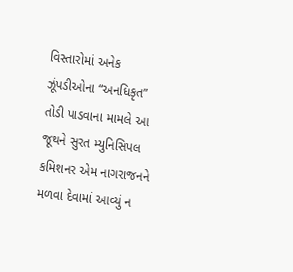વિસ્તારોમાં અનેક ઝૂંપડીઓના “અનધિકૃત” તોડી પાડવાના મામલે આ જૂથને સુરત મ્યુનિસિપલ કમિશનર એમ નાગરાજનને મળવા દેવામાં આવ્યું ન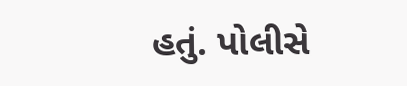હતું. પોલીસે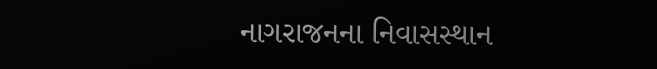નાગરાજનના નિવાસસ્થાન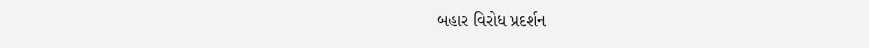બહાર વિરોધ પ્રદર્શન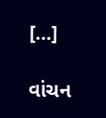[…]

વાંચન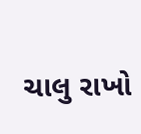ચાલુ રાખો